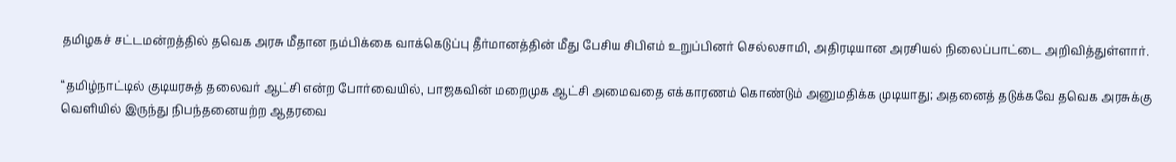தமிழகச் சட்டமன்றத்தில் தவெக அரசு மீதான நம்பிக்கை வாக்கெடுப்பு தீர்மானத்தின் மீது பேசிய சிபிஎம் உறுப்பினர் செல்லசாமி, அதிரடியான அரசியல் நிலைப்பாட்டை அறிவித்துள்ளார்.

“தமிழ்நாட்டில் குடியரசுத் தலைவர் ஆட்சி என்ற போர்வையில், பாஜகவின் மறைமுக ஆட்சி அமைவதை எக்காரணம் கொண்டும் அனுமதிக்க முடியாது; அதனைத் தடுக்கவே தவெக அரசுக்கு வெளியில் இருந்து நிபந்தனையற்ற ஆதரவை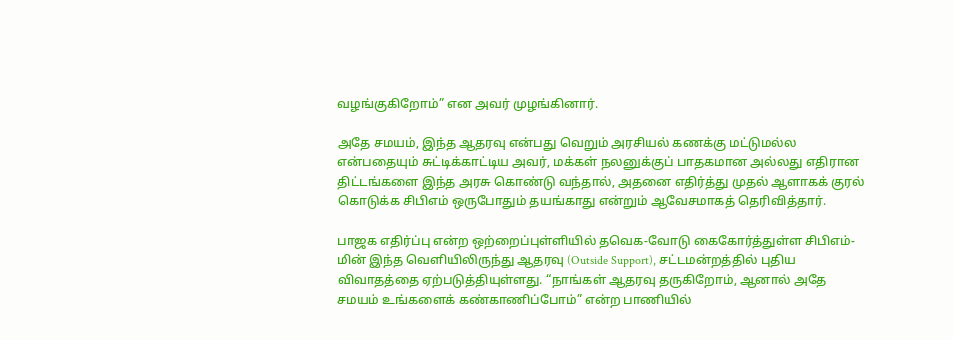வழங்குகிறோம்” என அவர் முழங்கினார்.

அதே சமயம், இந்த ஆதரவு என்பது வெறும் அரசியல் கணக்கு மட்டுமல்ல என்பதையும் சுட்டிக்காட்டிய அவர், மக்கள் நலனுக்குப் பாதகமான அல்லது எதிரான திட்டங்களை இந்த அரசு கொண்டு வந்தால், அதனை எதிர்த்து முதல் ஆளாகக் குரல் கொடுக்க சிபிஎம் ஒருபோதும் தயங்காது என்றும் ஆவேசமாகத் தெரிவித்தார்.

பாஜக எதிர்ப்பு என்ற ஒற்றைப்புள்ளியில் தவெக-வோடு கைகோர்த்துள்ள சிபிஎம்-மின் இந்த வெளியிலிருந்து ஆதரவு (Outside Support), சட்டமன்றத்தில் புதிய விவாதத்தை ஏற்படுத்தியுள்ளது. “நாங்கள் ஆதரவு தருகிறோம், ஆனால் அதே சமயம் உங்களைக் கண்காணிப்போம்” என்ற பாணியில்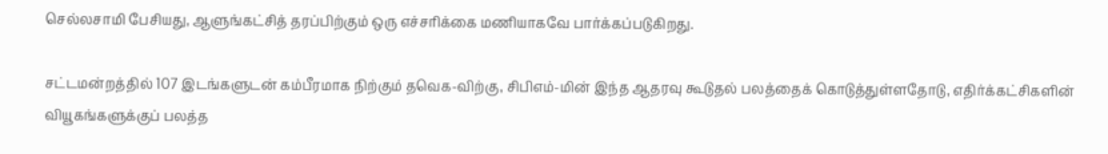செல்லசாமி பேசியது, ஆளுங்கட்சித் தரப்பிற்கும் ஒரு எச்சரிக்கை மணியாகவே பார்க்கப்படுகிறது.

சட்டமன்றத்தில் 107 இடங்களுடன் கம்பீரமாக நிற்கும் தவெக-விற்கு, சிபிஎம்-மின் இந்த ஆதரவு கூடுதல் பலத்தைக் கொடுத்துள்ளதோடு, எதிர்க்கட்சிகளின் வியூகங்களுக்குப் பலத்த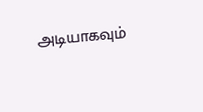அடியாகவும்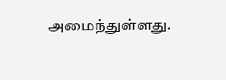அமைந்துள்ளது.